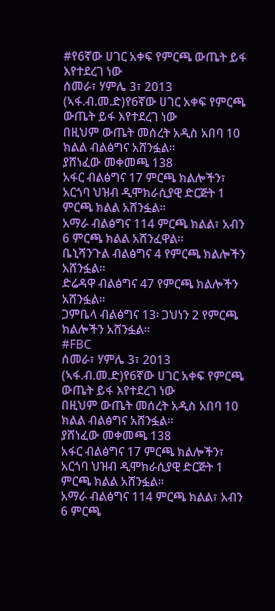#የ6ኛው ሀገር አቀፍ የምርጫ ውጤት ይፋ እየተደረገ ነው
ሰመራ፣ ሃምሌ 3፣ 2013 (ኣፋ.ብ.መ.ድ)የ6ኛው ሀገር አቀፍ የምርጫ ውጤት ይፋ እየተደረገ ነው
በዚህም ውጤት መሰረት አዲስ አበባ 10 ክልል ብልፅግና አሸንፏል።
ያሸነፈው መቀመጫ 138
አፋር ብልፅግና 17 ምርጫ ክልሎችን፣ አርጎባ ህዝብ ዲሞክራሲያዊ ድርጅት 1 ምርጫ ክልል አሸንፏል።
አማራ ብልፅግና 114 ምርጫ ክልል፣ አብን 6 ምርጫ ክልል አሸንፈዋል።
ቤኒሻንጉል ብልፅግና 4 የምርጫ ክልሎችን አሸንፏል።
ድሬዳዋ ብልፅግና 47 የምርጫ ክልሎችን አሸንፏል።
ጋምቤላ ብልፅግና 13፡ ጋህነን 2 የምርጫ ክልሎችን አሸንፏል።
#FBC
ሰመራ፣ ሃምሌ 3፣ 2013 (ኣፋ.ብ.መ.ድ)የ6ኛው ሀገር አቀፍ የምርጫ ውጤት ይፋ እየተደረገ ነው
በዚህም ውጤት መሰረት አዲስ አበባ 10 ክልል ብልፅግና አሸንፏል።
ያሸነፈው መቀመጫ 138
አፋር ብልፅግና 17 ምርጫ ክልሎችን፣ አርጎባ ህዝብ ዲሞክራሲያዊ ድርጅት 1 ምርጫ ክልል አሸንፏል።
አማራ ብልፅግና 114 ምርጫ ክልል፣ አብን 6 ምርጫ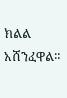ክልል አሸንፈዋል።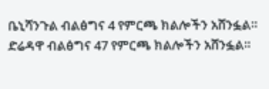ቤኒሻንጉል ብልፅግና 4 የምርጫ ክልሎችን አሸንፏል።
ድሬዳዋ ብልፅግና 47 የምርጫ ክልሎችን አሸንፏል።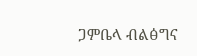ጋምቤላ ብልፅግና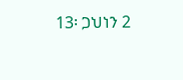13፡ ጋህነን 2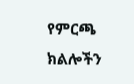የምርጫ ክልሎችን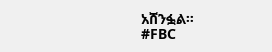አሸንፏል።
#FBC